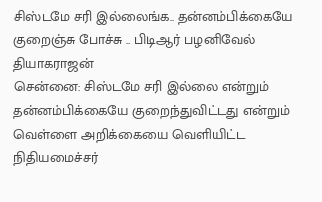சிஸ்டமே சரி இல்லைங்க.. தன்னம்பிக்கையே குறைஞ்சு போச்சு .. பிடிஆர் பழனிவேல் தியாகராஜன்
சென்னை: சிஸ்டமே சரி இல்லை என்றும் தன்னம்பிக்கையே குறைந்துவிட்டது என்றும் வெள்ளை அறிக்கையை வெளியிட்ட நிதியமைச்சர்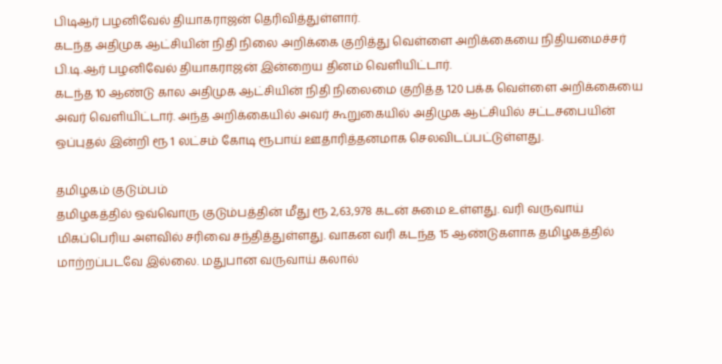பிடிஆர் பழனிவேல் தியாகராஜன் தெரிவித்துள்ளார்.
கடந்த அதிமுக ஆட்சியின் நிதி நிலை அறிக்கை குறித்து வெள்ளை அறிக்கையை நிதியமைச்சர் பி.டி.ஆர் பழனிவேல் தியாகராஜன் இன்றைய தினம் வெளியிட்டார்.
கடந்த 10 ஆண்டு கால அதிமுக ஆட்சியின் நிதி நிலைமை குறித்த 120 பக்க வெள்ளை அறிக்கையை அவர் வெளியிட்டார். அந்த அறிக்கையில் அவர் கூறுகையில் அதிமுக ஆட்சியில் சட்டசபையின் ஒப்புதல் இன்றி ரூ 1 லட்சம் கோடி ரூபாய் ஊதாரித்தனமாக செலவிடப்பட்டுள்ளது.

தமிழகம் குடும்பம்
தமிழகத்தில் ஒவ்வொரு குடும்பத்தின் மீது ரூ 2,63,978 கடன் சுமை உள்ளது. வரி வருவாய் மிகப்பெரிய அளவில் சரிவை சந்தித்துள்ளது. வாகன வரி கடந்த 15 ஆண்டுகளாக தமிழகத்தில் மாற்றப்படவே இல்லை. மதுபான வருவாய் கலால்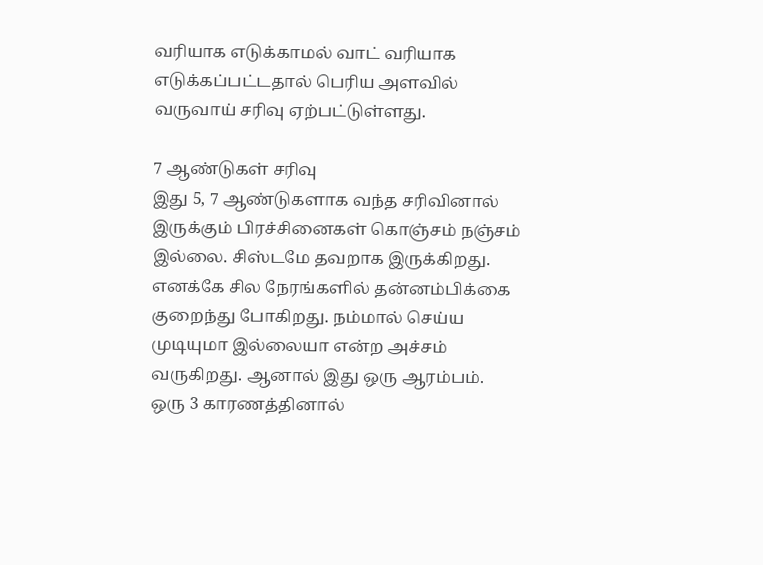வரியாக எடுக்காமல் வாட் வரியாக எடுக்கப்பட்டதால் பெரிய அளவில் வருவாய் சரிவு ஏற்பட்டுள்ளது.

7 ஆண்டுகள் சரிவு
இது 5, 7 ஆண்டுகளாக வந்த சரிவினால் இருக்கும் பிரச்சினைகள் கொஞ்சம் நஞ்சம் இல்லை. சிஸ்டமே தவறாக இருக்கிறது. எனக்கே சில நேரங்களில் தன்னம்பிக்கை குறைந்து போகிறது. நம்மால் செய்ய முடியுமா இல்லையா என்ற அச்சம் வருகிறது. ஆனால் இது ஒரு ஆரம்பம். ஒரு 3 காரணத்தினால்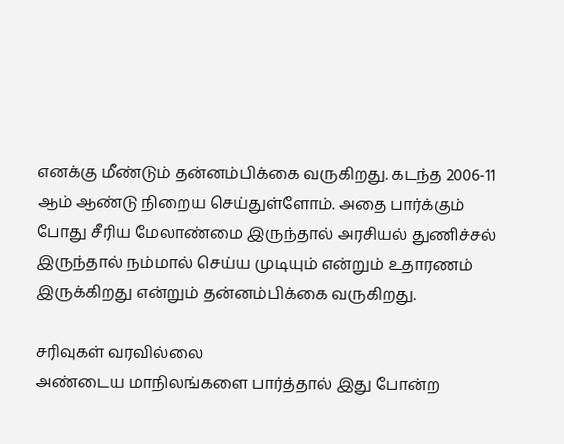எனக்கு மீண்டும் தன்னம்பிக்கை வருகிறது. கடந்த 2006-11 ஆம் ஆண்டு நிறைய செய்துள்ளோம். அதை பார்க்கும் போது சீரிய மேலாண்மை இருந்தால் அரசியல் துணிச்சல் இருந்தால் நம்மால் செய்ய முடியும் என்றும் உதாரணம் இருக்கிறது என்றும் தன்னம்பிக்கை வருகிறது.

சரிவுகள் வரவில்லை
அண்டைய மாநிலங்களை பார்த்தால் இது போன்ற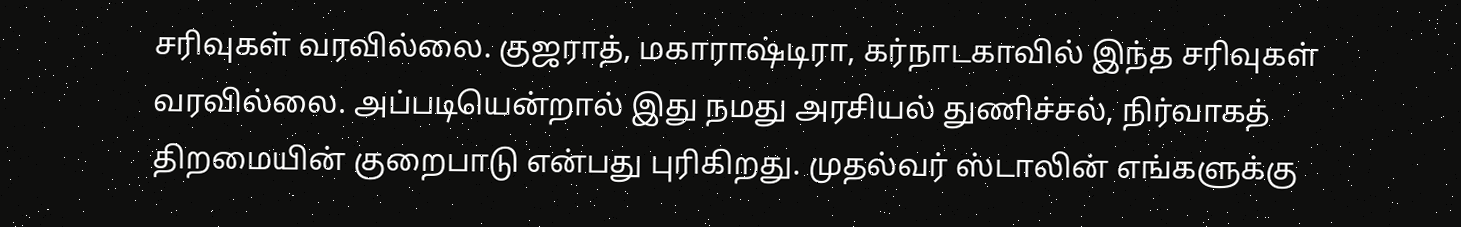சரிவுகள் வரவில்லை. குஜராத், மகாராஷ்டிரா, கர்நாடகாவில் இந்த சரிவுகள் வரவில்லை. அப்படியென்றால் இது நமது அரசியல் துணிச்சல், நிர்வாகத் திறமையின் குறைபாடு என்பது புரிகிறது. முதல்வர் ஸ்டாலின் எங்களுக்கு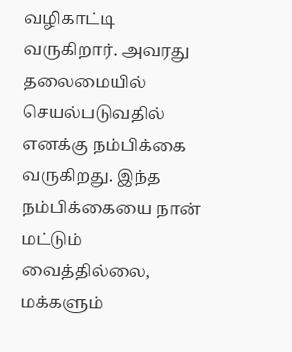வழிகாட்டி வருகிறார். அவரது தலைமையில் செயல்படுவதில் எனக்கு நம்பிக்கை வருகிறது. இந்த நம்பிக்கையை நான் மட்டும் வைத்தில்லை, மக்களும்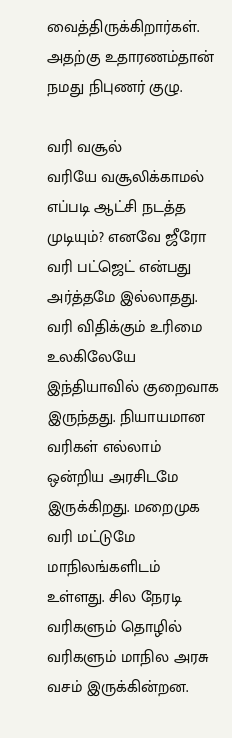வைத்திருக்கிறார்கள். அதற்கு உதாரணம்தான் நமது நிபுணர் குழு.

வரி வசூல்
வரியே வசூலிக்காமல் எப்படி ஆட்சி நடத்த முடியும்? எனவே ஜீரோ வரி பட்ஜெட் என்பது அர்த்தமே இல்லாதது. வரி விதிக்கும் உரிமை உலகிலேயே இந்தியாவில் குறைவாக இருந்தது. நியாயமான வரிகள் எல்லாம் ஒன்றிய அரசிடமே இருக்கிறது. மறைமுக வரி மட்டுமே மாநிலங்களிடம் உள்ளது. சில நேரடி வரிகளும் தொழில் வரிகளும் மாநில அரசு வசம் இருக்கின்றன.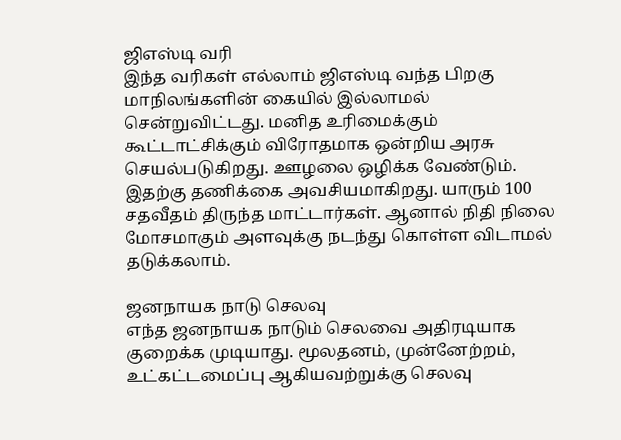ஜிஎஸ்டி வரி
இந்த வரிகள் எல்லாம் ஜிஎஸ்டி வந்த பிறகு மாநிலங்களின் கையில் இல்லாமல் சென்றுவிட்டது. மனித உரிமைக்கும் கூட்டாட்சிக்கும் விரோதமாக ஒன்றிய அரசு செயல்படுகிறது. ஊழலை ஒழிக்க வேண்டும். இதற்கு தணிக்கை அவசியமாகிறது. யாரும் 100 சதவீதம் திருந்த மாட்டார்கள். ஆனால் நிதி நிலை மோசமாகும் அளவுக்கு நடந்து கொள்ள விடாமல் தடுக்கலாம்.

ஜனநாயக நாடு செலவு
எந்த ஜனநாயக நாடும் செலவை அதிரடியாக குறைக்க முடியாது. மூலதனம், முன்னேற்றம், உட்கட்டமைப்பு ஆகியவற்றுக்கு செலவு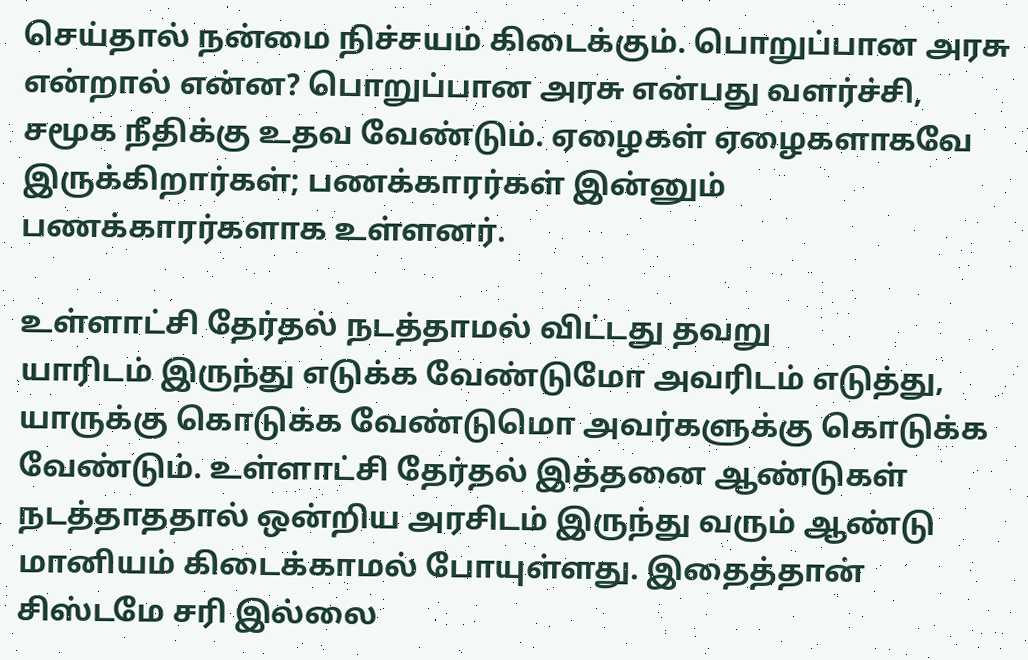செய்தால் நன்மை நிச்சயம் கிடைக்கும். பொறுப்பான அரசு என்றால் என்ன? பொறுப்பான அரசு என்பது வளர்ச்சி, சமூக நீதிக்கு உதவ வேண்டும். ஏழைகள் ஏழைகளாகவே இருக்கிறார்கள்; பணக்காரர்கள் இன்னும் பணக்காரர்களாக உள்ளனர்.

உள்ளாட்சி தேர்தல் நடத்தாமல் விட்டது தவறு
யாரிடம் இருந்து எடுக்க வேண்டுமோ அவரிடம் எடுத்து, யாருக்கு கொடுக்க வேண்டுமொ அவர்களுக்கு கொடுக்க வேண்டும். உள்ளாட்சி தேர்தல் இத்தனை ஆண்டுகள் நடத்தாததால் ஒன்றிய அரசிடம் இருந்து வரும் ஆண்டு மானியம் கிடைக்காமல் போயுள்ளது. இதைத்தான் சிஸ்டமே சரி இல்லை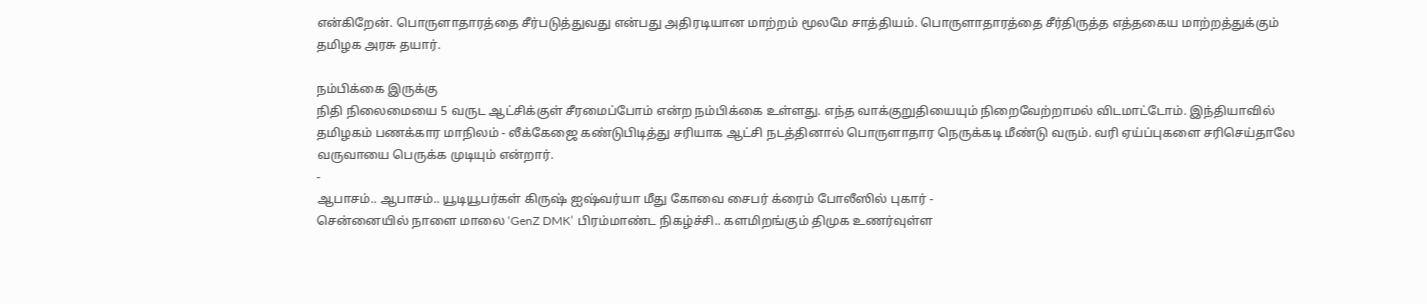என்கிறேன். பொருளாதாரத்தை சீர்படுத்துவது என்பது அதிரடியான மாற்றம் மூலமே சாத்தியம். பொருளாதாரத்தை சீர்திருத்த எத்தகைய மாற்றத்துக்கும் தமிழக அரசு தயார்.

நம்பிக்கை இருக்கு
நிதி நிலைமையை 5 வருட ஆட்சிக்குள் சீரமைப்போம் என்ற நம்பிக்கை உள்ளது. எந்த வாக்குறுதியையும் நிறைவேற்றாமல் விடமாட்டோம். இந்தியாவில் தமிழகம் பணக்கார மாநிலம் - லீக்கேஜை கண்டுபிடித்து சரியாக ஆட்சி நடத்தினால் பொருளாதார நெருக்கடி மீண்டு வரும். வரி ஏய்ப்புகளை சரிசெய்தாலே வருவாயை பெருக்க முடியும் என்றார்.
-
ஆபாசம்.. ஆபாசம்.. யூடியூபர்கள் கிருஷ் ஐஷ்வர்யா மீது கோவை சைபர் க்ரைம் போலீஸில் புகார் -
சென்னையில் நாளை மாலை ‘GenZ DMK’ பிரம்மாண்ட நிகழ்ச்சி.. களமிறங்கும் திமுக உணர்வுள்ள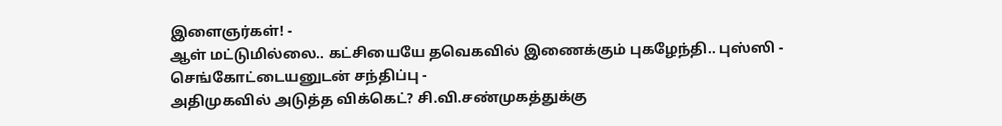இளைஞர்கள்! -
ஆள் மட்டுமில்லை.. கட்சியையே தவெகவில் இணைக்கும் புகழேந்தி.. புஸ்ஸி - செங்கோட்டையனுடன் சந்திப்பு -
அதிமுகவில் அடுத்த விக்கெட்? சி.வி.சண்முகத்துக்கு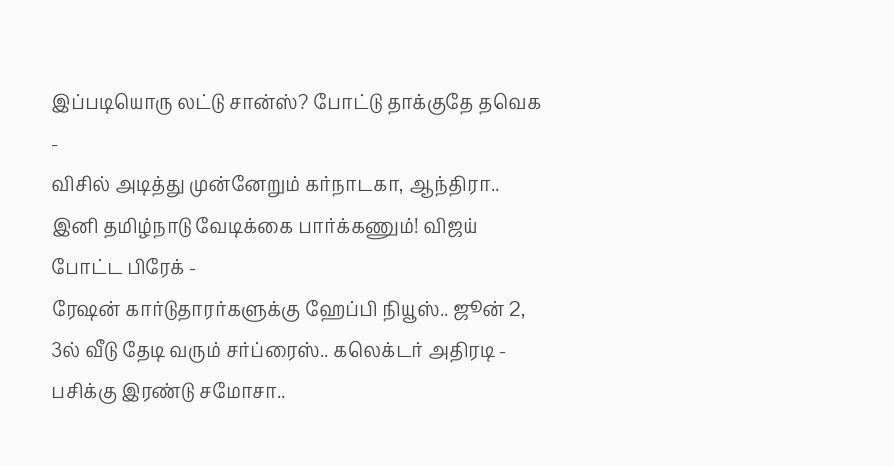இப்படியொரு லட்டு சான்ஸ்? போட்டு தாக்குதே தவெக -
விசில் அடித்து முன்னேறும் கர்நாடகா, ஆந்திரா.. இனி தமிழ்நாடு வேடிக்கை பார்க்கணும்! விஜய் போட்ட பிரேக் -
ரேஷன் கார்டுதாரர்களுக்கு ஹேப்பி நியூஸ்.. ஜூன் 2, 3ல் வீடு தேடி வரும் சர்ப்ரைஸ்.. கலெக்டர் அதிரடி -
பசிக்கு இரண்டு சமோசா..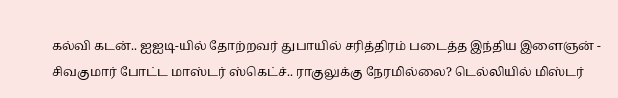கல்வி கடன்.. ஐஐடி-யில் தோற்றவர் துபாயில் சரித்திரம் படைத்த இந்திய இளைஞன் -
சிவகுமார் போட்ட மாஸ்டர் ஸ்கெட்ச்.. ராகுலுக்கு நேரமில்லை? டெல்லியில் மிஸ்டர்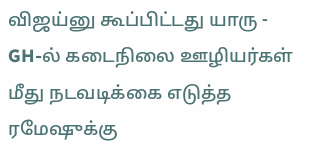விஜய்னு கூப்பிட்டது யாரு -
GH-ல் கடைநிலை ஊழியர்கள் மீது நடவடிக்கை எடுத்த ரமேஷுக்கு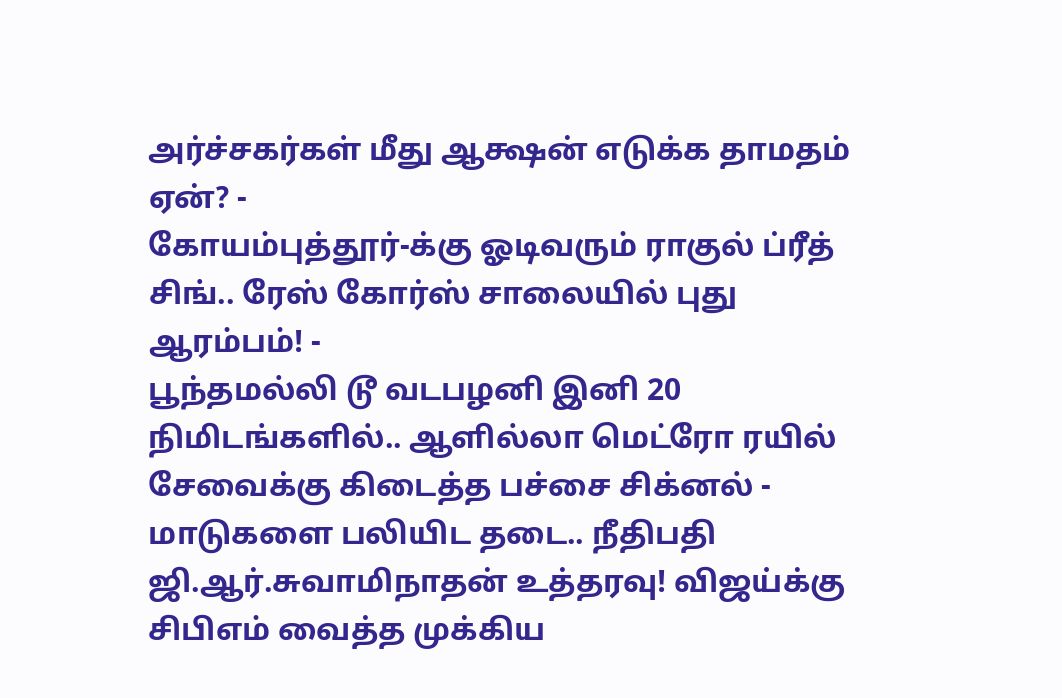அர்ச்சகர்கள் மீது ஆக்ஷன் எடுக்க தாமதம் ஏன்? -
கோயம்புத்தூர்-க்கு ஓடிவரும் ராகுல் ப்ரீத் சிங்.. ரேஸ் கோர்ஸ் சாலையில் புது ஆரம்பம்! -
பூந்தமல்லி டூ வடபழனி இனி 20 நிமிடங்களில்.. ஆளில்லா மெட்ரோ ரயில் சேவைக்கு கிடைத்த பச்சை சிக்னல் -
மாடுகளை பலியிட தடை.. நீதிபதி ஜி.ஆர்.சுவாமிநாதன் உத்தரவு! விஜய்க்கு சிபிஎம் வைத்த முக்கிய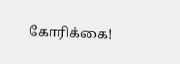கோரிக்கை!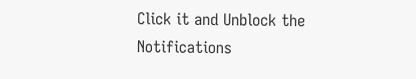Click it and Unblock the Notifications